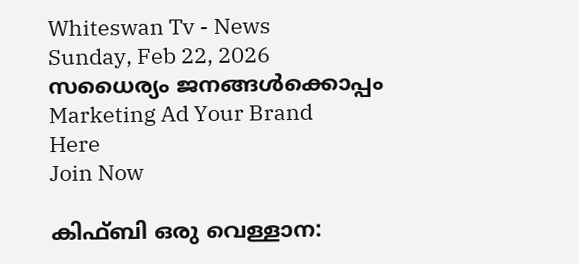Whiteswan Tv - News
Sunday, Feb 22, 2026
സധൈര്യം ജനങ്ങൾക്കൊപ്പം
Marketing Ad Your Brand
Here
Join Now

കിഫ്ബി ഒരു വെള്ളാന: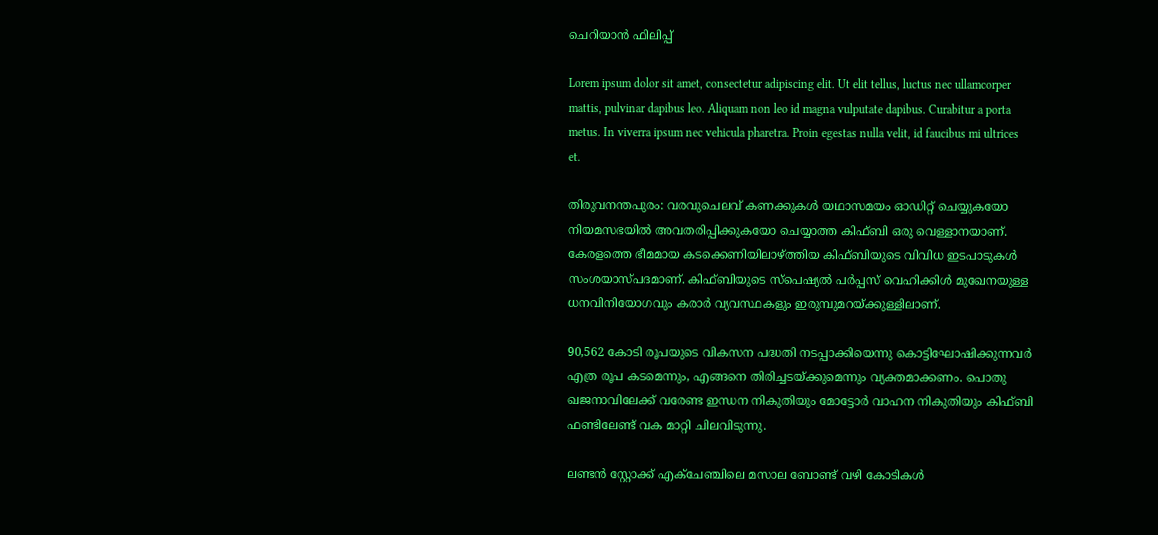ചെറിയാൻ ഫിലിപ്പ്

Lorem ipsum dolor sit amet, consectetur adipiscing elit. Ut elit tellus, luctus nec ullamcorper mattis, pulvinar dapibus leo. Aliquam non leo id magna vulputate dapibus. Curabitur a porta metus. In viverra ipsum nec vehicula pharetra. Proin egestas nulla velit, id faucibus mi ultrices et.

തിരുവനന്തപുരം: വരവുചെലവ് കണക്കുകൾ യഥാസമയം ഓഡിറ്റ് ചെയ്യുകയോ നിയമസഭയിൽ അവതരിപ്പിക്കുകയോ ചെയ്യാത്ത കിഫ്ബി ഒരു വെള്ളാനയാണ്. കേരളത്തെ ഭീമമായ കടക്കെണിയിലാഴ്ത്തിയ കിഫ്ബിയുടെ വിവിധ ഇടപാടുകൾ സംശയാസ്പദമാണ്. കിഫ്ബിയുടെ സ്പെഷ്യൽ പർപ്പസ് വെഹിക്കിൾ മുഖേനയുള്ള ധനവിനിയോഗവും കരാർ വ്യവസ്ഥകളും ഇരുമ്പുമറയ്ക്കുള്ളിലാണ്.

90,562 കോടി രൂപയുടെ വികസന പദ്ധതി നടപ്പാക്കിയെന്നു കൊട്ടിഘോഷിക്കുന്നവർ എത്ര രൂപ കടമെന്നും, എങ്ങനെ തിരിച്ചടയ്ക്കുമെന്നും വ്യക്തമാക്കണം. പൊതു ഖജനാവിലേക്ക് വരേണ്ട ഇന്ധന നികുതിയും മോട്ടോർ വാഹന നികുതിയും കിഫ്ബി ഫണ്ടിലേണ്ട് വക മാറ്റി ചിലവിടുന്നു.

ലണ്ടൻ സ്റ്റോക്ക് എക്ചേഞ്ചിലെ മസാല ബോണ്ട് വഴി കോടികൾ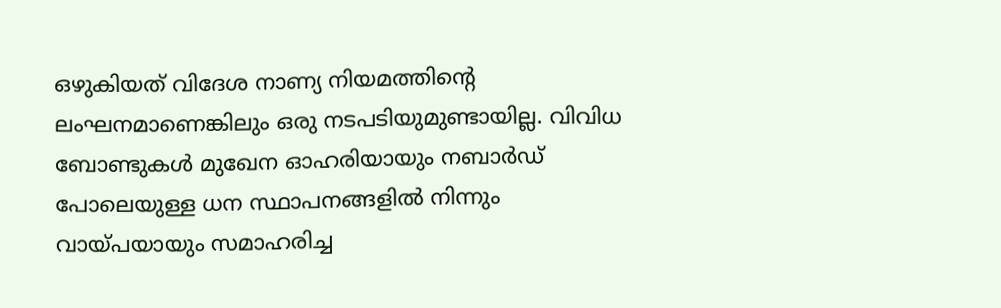ഒഴുകിയത് വിദേശ നാണ്യ നിയമത്തിൻ്റെ ലംഘനമാണെങ്കിലും ഒരു നടപടിയുമുണ്ടായില്ല. വിവിധ ബോണ്ടുകൾ മുഖേന ഓഹരിയായും നബാർഡ് പോലെയുള്ള ധന സ്ഥാപനങ്ങളിൽ നിന്നും വായ്പയായും സമാഹരിച്ച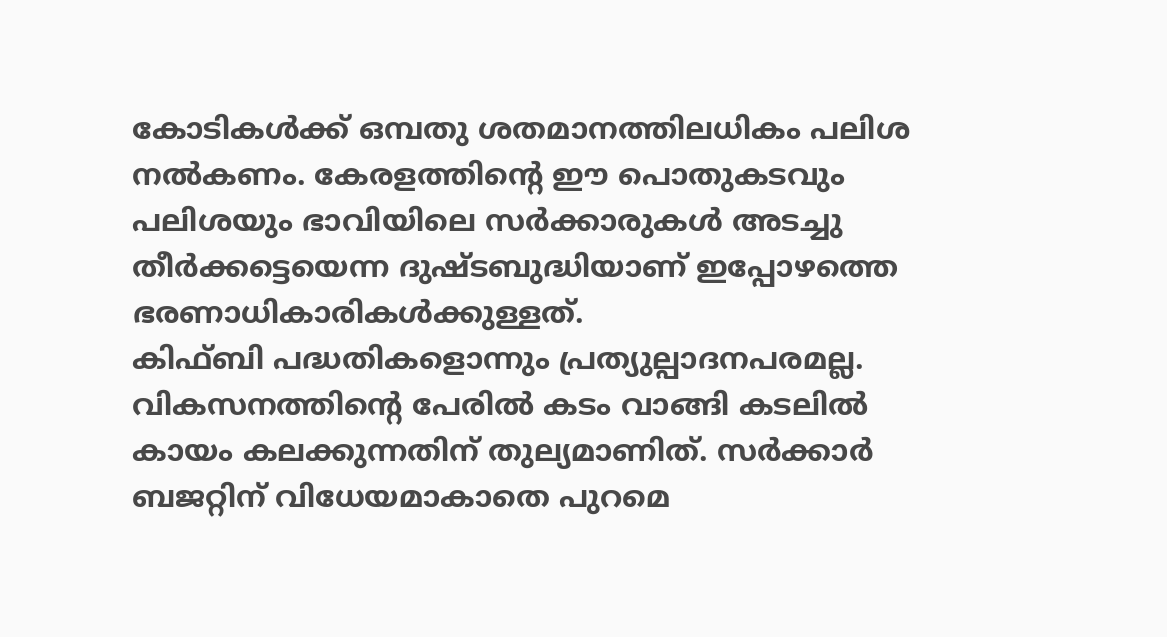കോടികൾക്ക് ഒമ്പതു ശതമാനത്തിലധികം പലിശ നൽകണം. കേരളത്തിൻ്റെ ഈ പൊതുകടവും പലിശയും ഭാവിയിലെ സർക്കാരുകൾ അടച്ചു തീർക്കട്ടെയെന്ന ദുഷ്ടബുദ്ധിയാണ് ഇപ്പോഴത്തെ ഭരണാധികാരികൾക്കുള്ളത്.
കിഫ്ബി പദ്ധതികളൊന്നും പ്രത്യുല്പാദനപരമല്ല. വികസനത്തിൻ്റെ പേരിൽ കടം വാങ്ങി കടലിൽ കായം കലക്കുന്നതിന് തുല്യമാണിത്. സർക്കാർ ബജറ്റിന് വിധേയമാകാതെ പുറമെ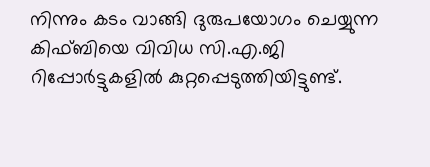നിന്നും കടം വാങ്ങി ദുരുപയോഗം ചെയ്യുന്ന കിഫ്ബിയെ വിവിധ സി.എ.ജി റിപ്പോർട്ടുകളിൽ കുറ്റപ്പെടുത്തിയിട്ടുണ്ട്.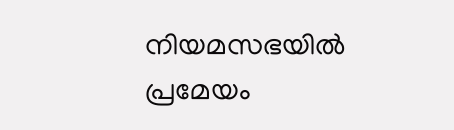നിയമസഭയിൽ പ്രമേയം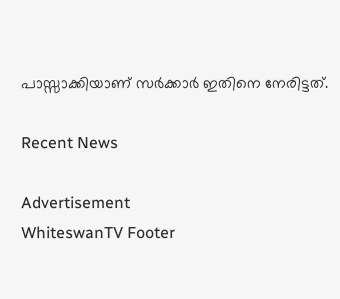പാസ്സാക്കിയാണ് സർക്കാർ ഇതിനെ നേരിട്ടത്.

Recent News

Advertisement
WhiteswanTV Footer